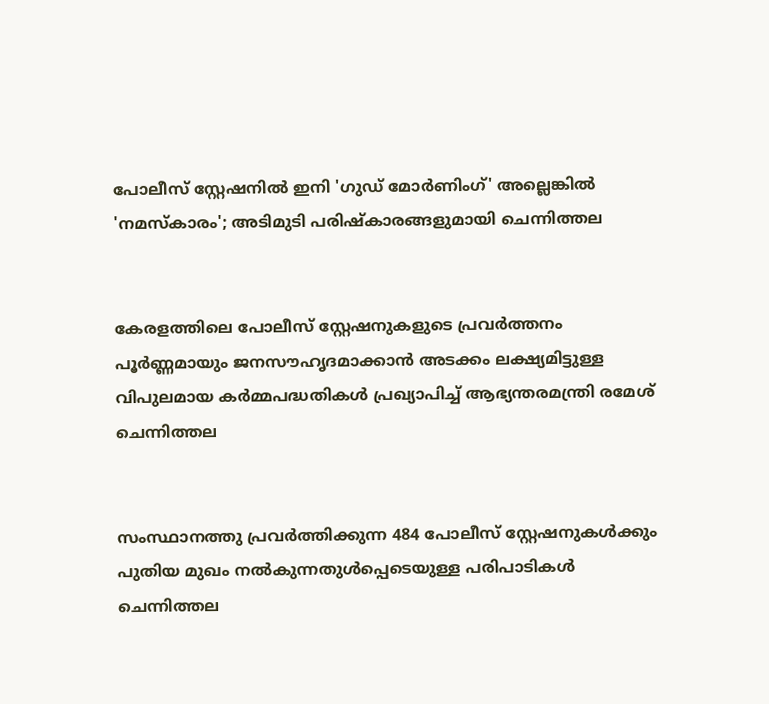പോലീസ് സ്റ്റേഷനില്‍ ഇനി 'ഗുഡ് മോര്‍ണിംഗ്' അല്ലെങ്കില്‍ 'നമസ്‌കാരം'; അടിമുടി പരിഷ്‌കാരങ്ങളുമായി ചെന്നിത്തല


കേരളത്തിലെ പോലീസ് സ്റ്റേഷനുകളുടെ പ്രവര്‍ത്തനം പൂര്‍ണ്ണമായും ജനസൗഹൃദമാക്കാന്‍ അടക്കം ലക്ഷ്യമിട്ടുള്ള വിപുലമായ കര്‍മ്മപദ്ധതികള്‍ പ്രഖ്യാപിച്ച്‌ ആഭ്യന്തരമന്ത്രി രമേശ് ചെന്നിത്തല


സംസ്ഥാനത്തു പ്രവർത്തിക്കുന്ന 484 പോലീസ് സ്റ്റേഷനുകള്‍ക്കും പുതിയ മുഖം നല്‍കുന്നതുള്‍പ്പെടെയുള്ള പരിപാടികള്‍ ചെന്നിത്തല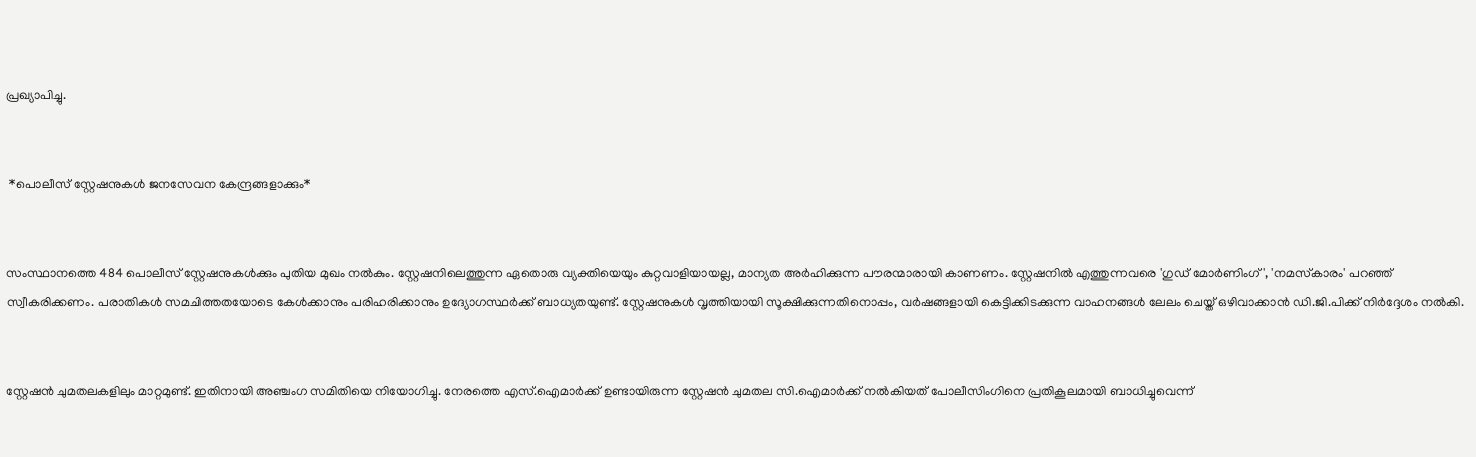പ്രഖ്യാപിച്ചു.


 *പൊലീസ് സ്റ്റേഷനുകള്‍ ജനസേവന കേന്ദ്രങ്ങളാക്കും*


സംസ്ഥാനത്തെ 484 പൊലീസ് സ്റ്റേഷനുകള്‍ക്കും പുതിയ മുഖം നല്‍കും. സ്റ്റേഷനിലെത്തുന്ന ഏതൊരു വ്യക്തിയെയും കുറ്റവാളിയായല്ല, മാന്യത അര്‍ഹിക്കുന്ന പൗരന്മാരായി കാണണം. സ്റ്റേഷനില്‍ എത്തുന്നവരെ 'ഗുഡ് മോര്‍ണിംഗ്', 'നമസ്‌കാരം' പറഞ്ഞ് സ്വീകരിക്കണം. പരാതികള്‍ സമചിത്തതയോടെ കേള്‍ക്കാനും പരിഹരിക്കാനും ഉദ്യോഗസ്ഥര്‍ക്ക് ബാധ്യതയുണ്ട്. സ്റ്റേഷനുകള്‍ വൃത്തിയായി സൂക്ഷിക്കുന്നതിനൊപ്പം, വര്‍ഷങ്ങളായി കെട്ടിക്കിടക്കുന്ന വാഹനങ്ങള്‍ ലേലം ചെയ്ത് ഒഴിവാക്കാന്‍ ഡി.ജി.പിക്ക് നിര്‍ദ്ദേശം നല്‍കി.


സ്റ്റേഷന്‍ ചുമതലകളിലും മാറ്റമുണ്ട്. ഇതിനായി അഞ്ചംഗ സമിതിയെ നിയോഗിച്ചു. നേരത്തെ എസ്.ഐമാര്‍ക്ക് ഉണ്ടായിരുന്ന സ്റ്റേഷന്‍ ചുമതല സി.ഐമാര്‍ക്ക് നല്‍കിയത് പോലീസിംഗിനെ പ്രതികൂലമായി ബാധിച്ചുവെന്ന്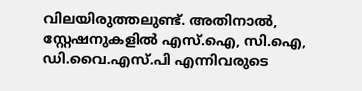വിലയിരുത്തലുണ്ട്. അതിനാല്‍, സ്റ്റേഷനുകളില്‍ എസ്.ഐ, സി.ഐ, ഡി.വൈ.എസ്.പി എന്നിവരുടെ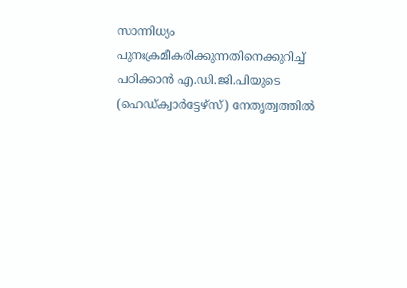സാന്നിധ്യം പുനഃക്രമീകരിക്കുന്നതിനെക്കുറിച്ച്‌ പഠിക്കാന്‍ എ.ഡി.ജി.പിയുടെ (ഹെഡ്ക്വാര്‍ട്ടേഴ്‌സ്) നേതൃത്വത്തില്‍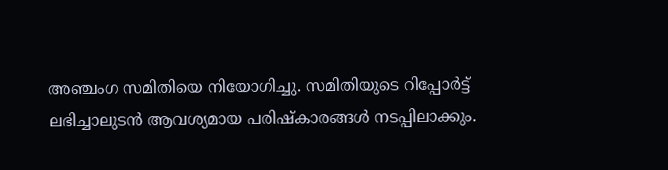അഞ്ചംഗ സമിതിയെ നിയോഗിച്ചു. സമിതിയുടെ റിപ്പോര്‍ട്ട് ലഭിച്ചാലുടന്‍ ആവശ്യമായ പരിഷ്‌കാരങ്ങള്‍ നടപ്പിലാക്കും.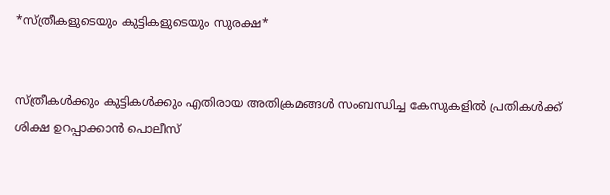*സ്ത്രീകളുടെയും കുട്ടികളുടെയും സുരക്ഷ*


സ്ത്രീകള്‍ക്കും കുട്ടികള്‍ക്കും എതിരായ അതിക്രമങ്ങള്‍ സംബന്ധിച്ച കേസുകളില്‍ പ്രതികള്‍ക്ക് ശിക്ഷ ഉറപ്പാക്കാന്‍ പൊലീസ്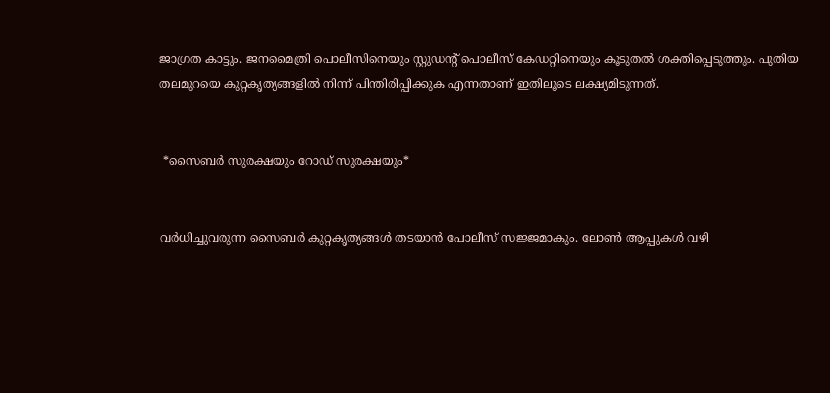ജാഗ്രത കാട്ടും. ജനമൈത്രി പൊലീസിനെയും സ്റ്റുഡന്റ് പൊലീസ് കേഡറ്റിനെയും കൂടുതല്‍ ശക്തിപ്പെടുത്തും. പുതിയ തലമുറയെ കുറ്റകൃത്യങ്ങളില്‍ നിന്ന് പിന്തിരിപ്പിക്കുക എന്നതാണ് ഇതിലൂടെ ലക്ഷ്യമിടുന്നത്.


 *സൈബര്‍ സുരക്ഷയും റോഡ് സുരക്ഷയും*


വര്‍ധിച്ചുവരുന്ന സൈബര്‍ കുറ്റകൃത്യങ്ങള്‍ തടയാന്‍ പോലീസ് സജ്ജമാകും. ലോണ്‍ ആപ്പുകള്‍ വഴി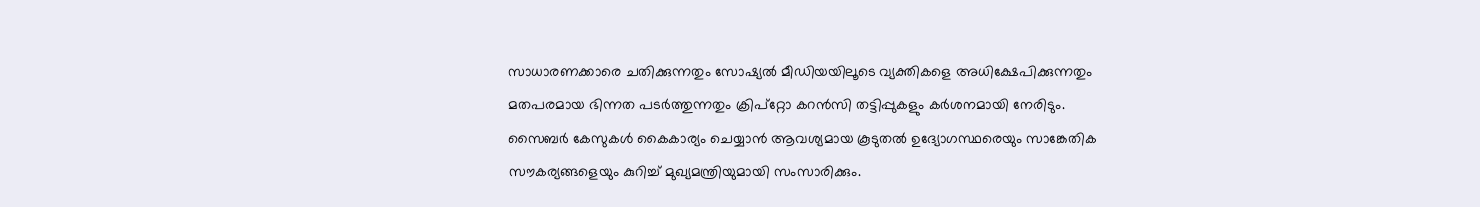സാധാരണക്കാരെ ചതിക്കുന്നതും സോഷ്യല്‍ മീഡിയയിലൂടെ വ്യക്തികളെ അധിക്ഷേപിക്കുന്നതും മതപരമായ ഭിന്നത പടര്‍ത്തുന്നതും ക്രിപ്‌റ്റോ കറന്‍സി തട്ടിപ്പുകളും കര്‍ശനമായി നേരിടും. സൈബര്‍ കേസുകള്‍ കൈകാര്യം ചെയ്യാന്‍ ആവശ്യമായ കൂടുതല്‍ ഉദ്യോഗസ്ഥരെയും സാങ്കേതിക സൗകര്യങ്ങളെയും കുറിച്ച്‌ മുഖ്യമന്ത്രിയുമായി സംസാരിക്കും.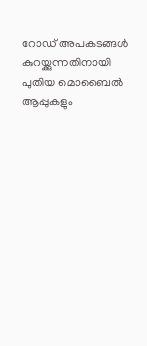റോഡ് അപകടങ്ങള്‍ കുറയ്ക്കുന്നതിനായി പുതിയ മൊബൈല്‍ ആപ്പുകളും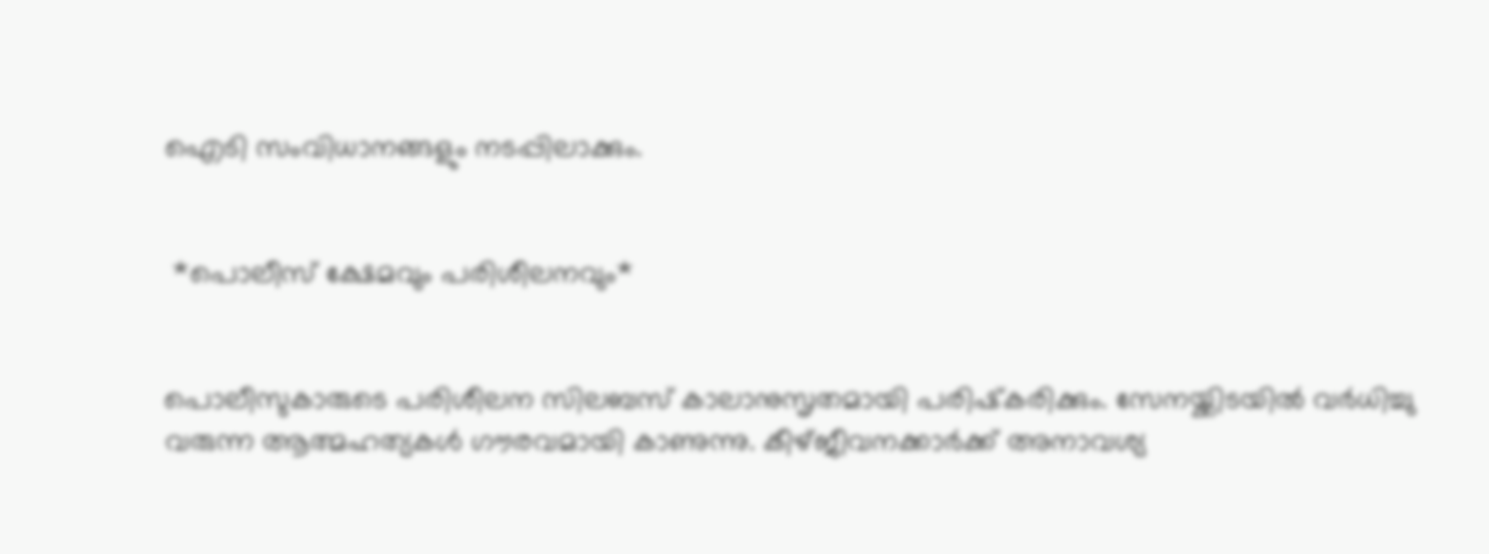ഐടി സംവിധാനങ്ങളും നടപ്പിലാക്കും.


 *പൊലീസ് ക്ഷേമവും പരിശീലനവും*


പൊലീസുകാരുടെ പരിശീലന സിലബസ് കാലാനുസൃതമായി പരിഷ്‌കരിക്കും. സേനയ്ക്കിടയില്‍ വര്‍ധിച്ചു വരുന്ന ആത്മഹത്യകള്‍ ഗൗരവമായി കാണുന്നു. കീഴ്ജീവനക്കാര്‍ക്ക് അനാവശ്യ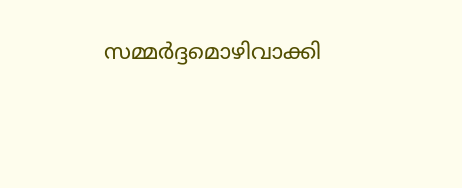സമ്മര്‍ദ്ദമൊഴിവാക്കി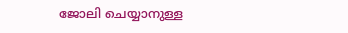ജോലി ചെയ്യാനുള്ള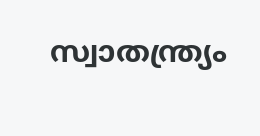സ്വാതന്ത്ര്യം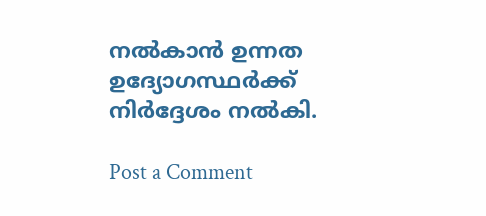നല്‍കാന്‍ ഉന്നത ഉദ്യോഗസ്ഥര്‍ക്ക് നിര്‍ദ്ദേശം നല്‍കി.

Post a Comment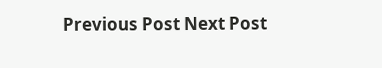Previous Post Next Post